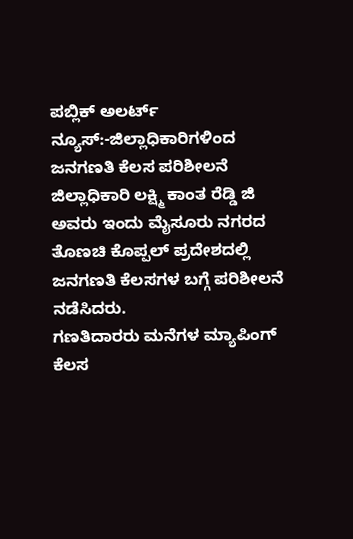ಪಬ್ಲಿಕ್ ಅಲರ್ಟ್ ನ್ಯೂಸ್:-ಜಿಲ್ಲಾಧಿಕಾರಿಗಳಿಂದ ಜನಗಣತಿ ಕೆಲಸ ಪರಿಶೀಲನೆ
ಜಿಲ್ಲಾಧಿಕಾರಿ ಲಕ್ಷ್ಮಿ ಕಾಂತ ರೆಡ್ಡಿ ಜಿ ಅವರು ಇಂದು ಮೈಸೂರು ನಗರದ ತೊಣಚಿ ಕೊಪ್ಪಲ್ ಪ್ರದೇಶದಲ್ಲಿ ಜನಗಣತಿ ಕೆಲಸಗಳ ಬಗ್ಗೆ ಪರಿಶೀಲನೆ ನಡೆಸಿದರು.
ಗಣತಿದಾರರು ಮನೆಗಳ ಮ್ಯಾಪಿಂಗ್ ಕೆಲಸ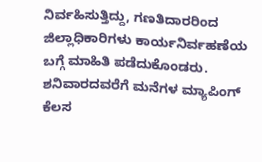ನಿರ್ವಹಿಸುತ್ತಿದ್ದು, ಗಣತಿದಾರರಿಂದ ಜಿಲ್ಲಾಧಿಕಾರಿಗಳು ಕಾರ್ಯನಿರ್ವಹಣೆಯ ಬಗ್ಗೆ ಮಾಹಿತಿ ಪಡೆದುಕೊಂಡರು.
ಶನಿವಾರದವರೆಗೆ ಮನೆಗಳ ಮ್ಯಾಪಿಂಗ್ ಕೆಲಸ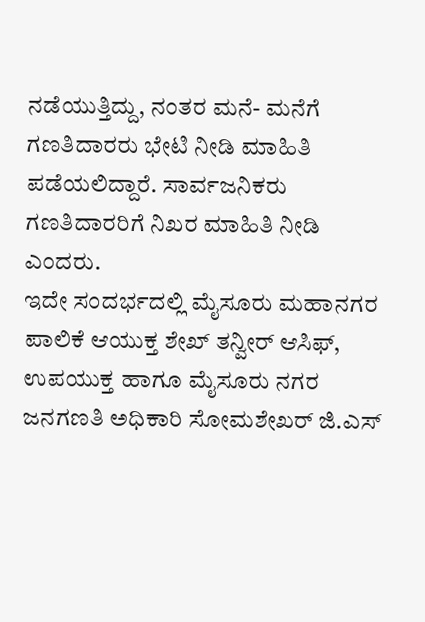ನಡೆಯುತ್ತಿದ್ದು, ನಂತರ ಮನೆ- ಮನೆಗೆ ಗಣತಿದಾರರು ಭೇಟಿ ನೀಡಿ ಮಾಹಿತಿ ಪಡೆಯಲಿದ್ದಾರೆ. ಸಾರ್ವಜನಿಕರು ಗಣತಿದಾರರಿಗೆ ನಿಖರ ಮಾಹಿತಿ ನೀಡಿ ಎಂದರು.
ಇದೇ ಸಂದರ್ಭದಲ್ಲಿ ಮೈಸೂರು ಮಹಾನಗರ ಪಾಲಿಕೆ ಆಯುಕ್ತ ಶೇಖ್ ತನ್ವೀರ್ ಆಸಿಫ್, ಉಪಯುಕ್ತ ಹಾಗೂ ಮೈಸೂರು ನಗರ ಜನಗಣತಿ ಅಧಿಕಾರಿ ಸೋಮಶೇಖರ್ ಜಿ.ಎಸ್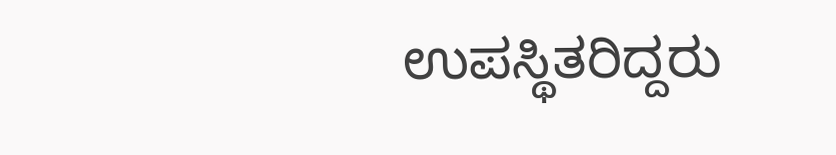ಉಪಸ್ಥಿತರಿದ್ದರು